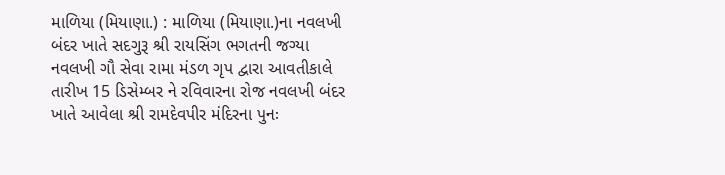માળિયા (મિયાણા.) : માળિયા (મિયાણા.)ના નવલખી બંદર ખાતે સદગુરૂ શ્રી રાયસિંગ ભગતની જગ્યા નવલખી ગૌ સેવા રામા મંડળ ગૃપ દ્વારા આવતીકાલે તારીખ 15 ડિસેમ્બર ને રવિવારના રોજ નવલખી બંદર ખાતે આવેલા શ્રી રામદેવપીર મંદિરના પુનઃ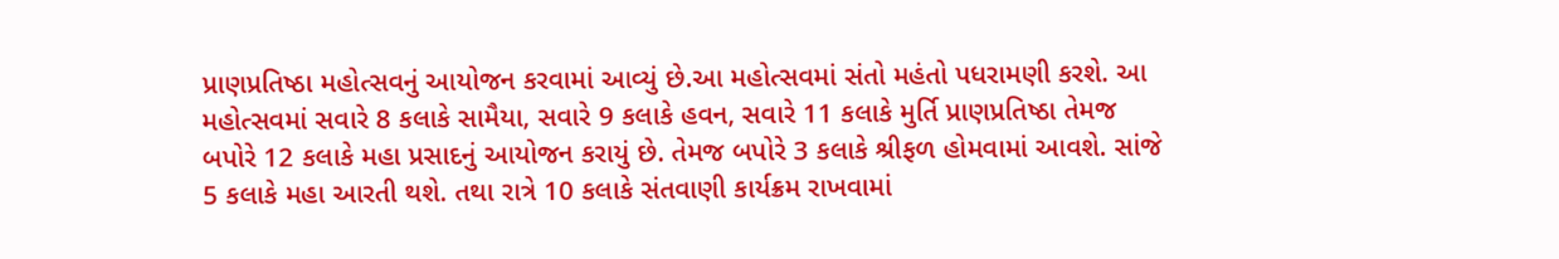પ્રાણપ્રતિષ્ઠા મહોત્સવનું આયોજન કરવામાં આવ્યું છે.આ મહોત્સવમાં સંતો મહંતો પધરામણી કરશે. આ મહોત્સવમાં સવારે 8 કલાકે સામૈયા, સવારે 9 કલાકે હવન, સવારે 11 કલાકે મુર્તિ પ્રાણપ્રતિષ્ઠા તેમજ બપોરે 12 કલાકે મહા પ્રસાદનું આયોજન કરાયું છે. તેમજ બપોરે 3 કલાકે શ્રીફળ હોમવામાં આવશે. સાંજે 5 કલાકે મહા આરતી થશે. તથા રાત્રે 10 કલાકે સંતવાણી કાર્યક્રમ રાખવામાં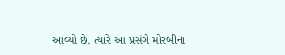આવ્યો છે. ત્યારે આ પ્રસંગે મોરબીના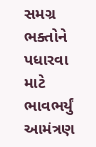સમગ્ર ભક્તોને પધારવા માટે ભાવભર્યું આમંત્રણ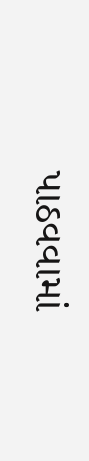પાઠવવામાં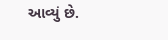આવ્યું છે.